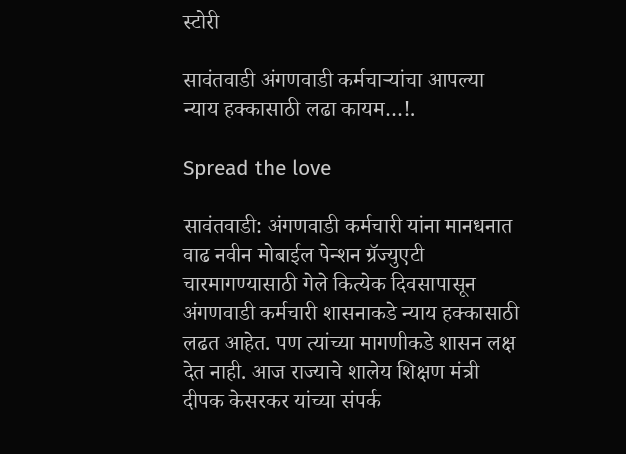स्टोरी

सावंतवाडी अंगणवाडी कर्मचाऱ्यांचा आपल्या न्याय हक्कासाठी लढा कायम…!.

Spread the love

सावंतवाडी: अंगणवाडी कर्मचारी यांना मानधनात वाढ नवीन मोबाईल पेन्शन ग्रॅज्युएटी चारमागण्यासाठी गेले कित्येक दिवसापासून अंगणवाडी कर्मचारी शासनाकडे न्याय हक्कासाठी लढत आहेत. पण त्यांच्या मागणीकडे शासन लक्ष देत नाही. आज राज्याचे शालेय शिक्षण मंत्री दीपक केसरकर यांच्या संपर्क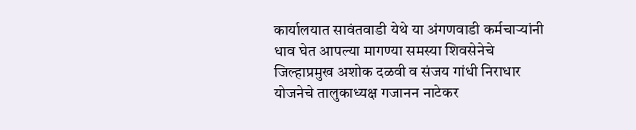कार्यालयात सावंतवाडी येथे या अंगणवाडी कर्मचाऱ्यांनी धाव घेत आपल्या मागण्या समस्या शिवसेनेचे जिल्हाप्रमुख अशोक दळवी व संजय गांधी निराधार योजनेचे तालुकाध्यक्ष गजानन नाटेकर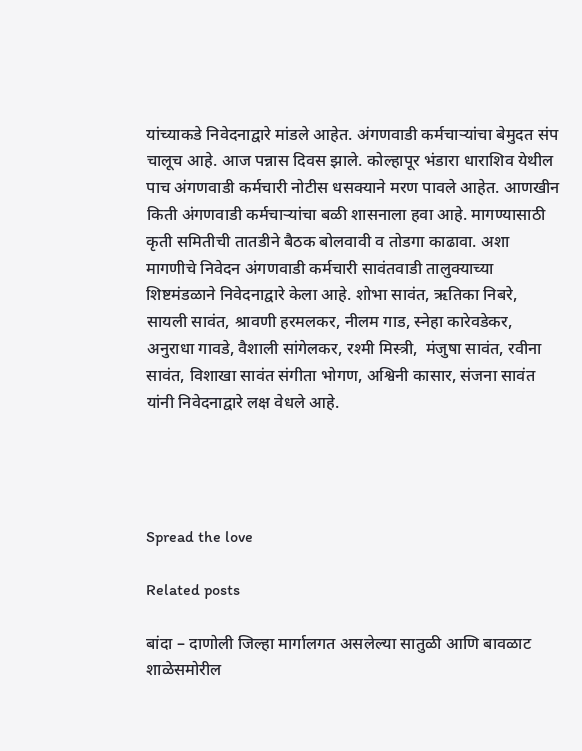यांच्याकडे निवेदनाद्वारे मांडले आहेत. अंगणवाडी कर्मचाऱ्यांचा बेमुदत संप चालूच आहे. आज पन्नास दिवस झाले. कोल्हापूर भंडारा धाराशिव येथील पाच अंगणवाडी कर्मचारी नोटीस धसक्याने मरण पावले आहेत. आणखीन किती अंगणवाडी कर्मचाऱ्यांचा बळी शासनाला हवा आहे. मागण्यासाठी कृती समितीची तातडीने बैठक बोलवावी व तोडगा काढावा. अशा मागणीचे निवेदन अंगणवाडी कर्मचारी सावंतवाडी तालुक्याच्या शिष्टमंडळाने निवेदनाद्वारे केला आहे. शोभा सावंत, ऋतिका निबरे, सायली सावंत, श्रावणी हरमलकर, नीलम गाड, स्नेहा कारेवडेकर, अनुराधा गावडे, वैशाली सांगेलकर, रश्मी मिस्त्री,  मंजुषा सावंत, रवीना सावंत, विशाखा सावंत संगीता भोगण, अश्विनी कासार, संजना सावंत यांनी निवेदनाद्वारे लक्ष वेधले आहे.




Spread the love

Related posts

बांदा – दाणोली जिल्हा मार्गालगत असलेल्या सातुळी आणि बावळाट शाळेसमोरील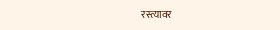रस्त्यावर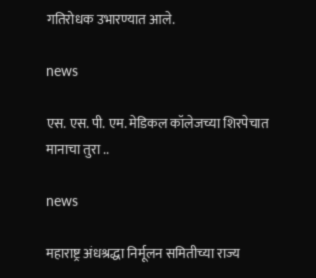गतिरोधक उभारण्यात आले.

news

एस. एस. पी. एम. मेडिकल कॉलेजच्या शिरपेचात मानाचा तुरा ..

news

महाराष्ट्र अंधश्रद्धा निर्मूलन समितीच्या राज्य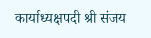कार्याध्यक्षपदी श्री संजय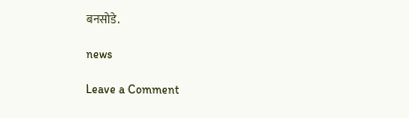बनसोडे.

news

Leave a Comment